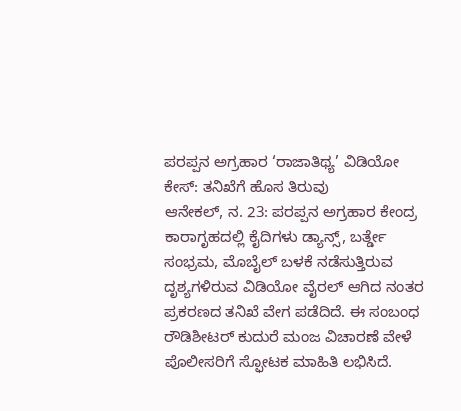ಪರಪ್ಪನ ಅಗ್ರಹಾರ ‘ರಾಜಾತಿಥ್ಯ’ ವಿಡಿಯೋ ಕೇಸ್: ತನಿಖೆಗೆ ಹೊಸ ತಿರುವು
ಆನೇಕಲ್, ನ. 23: ಪರಪ್ಪನ ಅಗ್ರಹಾರ ಕೇಂದ್ರ ಕಾರಾಗೃಹದಲ್ಲಿ ಕೈದಿಗಳು ಡ್ಯಾನ್ಸ್, ಬರ್ತ್ಡೇ ಸಂಭ್ರಮ, ಮೊಬೈಲ್ ಬಳಕೆ ನಡೆಸುತ್ತಿರುವ ದೃಶ್ಯಗಳಿರುವ ವಿಡಿಯೋ ವೈರಲ್ ಆಗಿದ ನಂತರ ಪ್ರಕರಣದ ತನಿಖೆ ವೇಗ ಪಡೆದಿದೆ. ಈ ಸಂಬಂಧ ರೌಡಿಶೀಟರ್ ಕುದುರೆ ಮಂಜ ವಿಚಾರಣೆ ವೇಳೆ ಪೊಲೀಸರಿಗೆ ಸ್ಫೋಟಕ ಮಾಹಿತಿ ಲಭಿಸಿದೆ.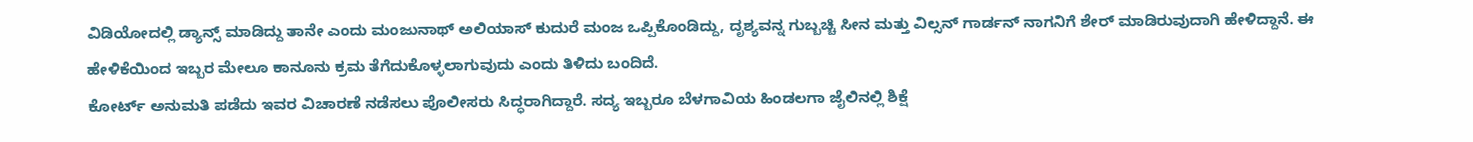ವಿಡಿಯೋದಲ್ಲಿ ಡ್ಯಾನ್ಸ್ ಮಾಡಿದ್ದು ತಾನೇ ಎಂದು ಮಂಜುನಾಥ್ ಅಲಿಯಾಸ್ ಕುದುರೆ ಮಂಜ ಒಪ್ಪಿಕೊಂಡಿದ್ದು, ದೃಶ್ಯವನ್ನ ಗುಬ್ಬಚ್ಚಿ ಸೀನ ಮತ್ತು ವಿಲ್ಸನ್ ಗಾರ್ಡನ್ ನಾಗನಿಗೆ ಶೇರ್ ಮಾಡಿರುವುದಾಗಿ ಹೇಳಿದ್ದಾನೆ. ಈ ಹೇಳಿಕೆಯಿಂದ ಇಬ್ಬರ ಮೇಲೂ ಕಾನೂನು ಕ್ರಮ ತೆಗೆದುಕೊಳ್ಳಲಾಗುವುದು ಎಂದು ತಿಳಿದು ಬಂದಿದೆ.
ಕೋರ್ಟ್ ಅನುಮತಿ ಪಡೆದು ಇವರ ವಿಚಾರಣೆ ನಡೆಸಲು ಪೊಲೀಸರು ಸಿದ್ಧರಾಗಿದ್ದಾರೆ. ಸದ್ಯ ಇಬ್ಬರೂ ಬೆಳಗಾವಿಯ ಹಿಂಡಲಗಾ ಜೈಲಿನಲ್ಲಿ ಶಿಕ್ಷೆ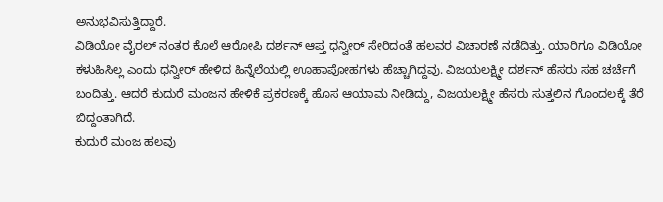ಅನುಭವಿಸುತ್ತಿದ್ದಾರೆ.
ವಿಡಿಯೋ ವೈರಲ್ ನಂತರ ಕೊಲೆ ಆರೋಪಿ ದರ್ಶನ್ ಆಪ್ತ ಧನ್ವೀರ್ ಸೇರಿದಂತೆ ಹಲವರ ವಿಚಾರಣೆ ನಡೆದಿತ್ತು. ಯಾರಿಗೂ ವಿಡಿಯೋ ಕಳುಹಿಸಿಲ್ಲ ಎಂದು ಧನ್ವೀರ್ ಹೇಳಿದ ಹಿನ್ನೆಲೆಯಲ್ಲಿ ಊಹಾಪೋಹಗಳು ಹೆಚ್ಚಾಗಿದ್ದವು. ವಿಜಯಲಕ್ಷ್ಮೀ ದರ್ಶನ್ ಹೆಸರು ಸಹ ಚರ್ಚೆಗೆ ಬಂದಿತ್ತು. ಆದರೆ ಕುದುರೆ ಮಂಜನ ಹೇಳಿಕೆ ಪ್ರಕರಣಕ್ಕೆ ಹೊಸ ಆಯಾಮ ನೀಡಿದ್ದು, ವಿಜಯಲಕ್ಷ್ಮೀ ಹೆಸರು ಸುತ್ತಲಿನ ಗೊಂದಲಕ್ಕೆ ತೆರೆ ಬಿದ್ದಂತಾಗಿದೆ.
ಕುದುರೆ ಮಂಜ ಹಲವು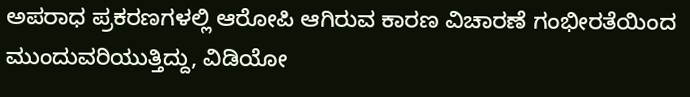ಅಪರಾಧ ಪ್ರಕರಣಗಳಲ್ಲಿ ಆರೋಪಿ ಆಗಿರುವ ಕಾರಣ ವಿಚಾರಣೆ ಗಂಭೀರತೆಯಿಂದ ಮುಂದುವರಿಯುತ್ತಿದ್ದು, ವಿಡಿಯೋ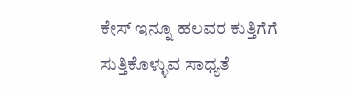ಕೇಸ್ ಇನ್ನೂ ಹಲವರ ಕುತ್ತಿಗೆಗೆ ಸುತ್ತಿಕೊಳ್ಳುವ ಸಾಧ್ಯತೆ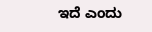ಇದೆ ಎಂದು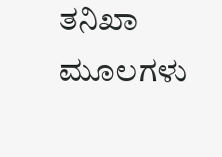ತನಿಖಾ ಮೂಲಗಳು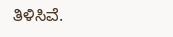ತಿಳಿಸಿವೆ.